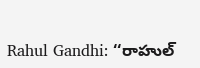Rahul Gandhi: ‘‘రాహుల్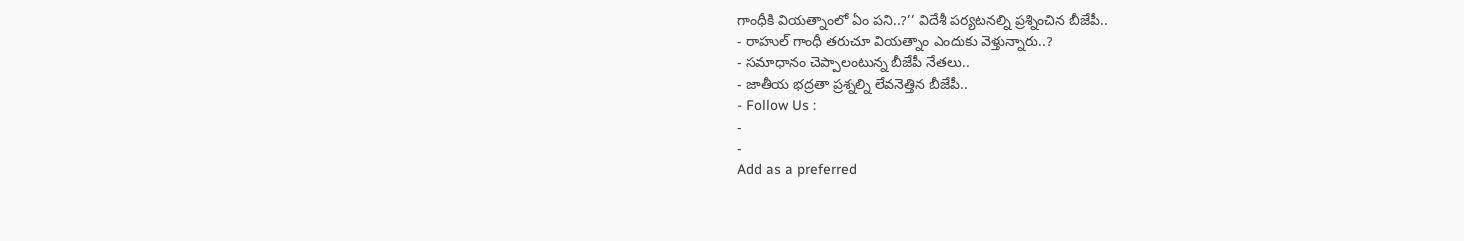గాంధీకి వియత్నాంలో ఏం పని..?’’ విదేశీ పర్యటనల్ని ప్రశ్నించిన బీజేపీ..
- రాహుల్ గాంధీ తరుచూ వియత్నాం ఎందుకు వెళ్తున్నారు..?
- సమాధానం చెప్పాలంటున్న బీజేపీ నేతలు..
- జాతీయ భద్రతా ప్రశ్నల్ని లేవనెత్తిన బీజేపీ..
- Follow Us :
-
-
Add as a preferred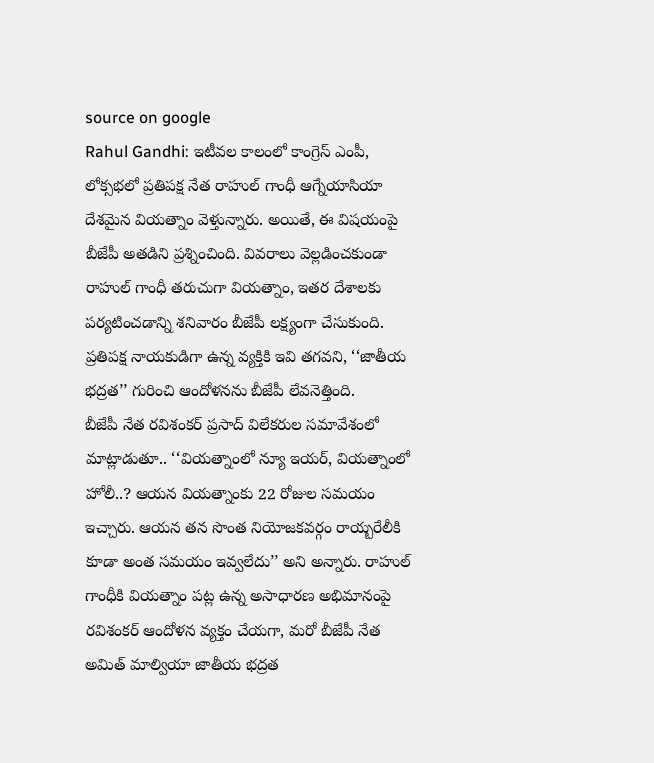source on google
Rahul Gandhi: ఇటీవల కాలంలో కాంగ్రెస్ ఎంపీ, లోక్సభలో ప్రతిపక్ష నేత రాహుల్ గాంధీ ఆగ్నేయాసియా దేశమైన వియత్నాం వెళ్తున్నారు. అయితే, ఈ విషయంపై బీజేపీ అతడిని ప్రశ్నించింది. వివరాలు వెల్లడించకుండా రాహుల్ గాంధీ తరుచుగా వియత్నాం, ఇతర దేశాలకు పర్యటించడాన్ని శనివారం బీజేపీ లక్ష్యంగా చేసుకుంది. ప్రతిపక్ష నాయకుడిగా ఉన్న వ్యక్తికి ఇవి తగవని, ‘‘జాతీయ భద్రత’’ గురించి ఆందోళనను బీజేపీ లేవనెత్తింది.
బీజేపీ నేత రవిశంకర్ ప్రసాద్ విలేకరుల సమావేశంలో మాట్లాడుతూ.. ‘‘వియత్నాంలో న్యూ ఇయర్, వియత్నాంలో హోలీ..? ఆయన వియత్నాంకు 22 రోజుల సమయం ఇచ్చారు. ఆయన తన సొంత నియోజకవర్గం రాయ్బరేలీకి కూడా అంత సమయం ఇవ్వలేదు’’ అని అన్నారు. రాహుల్ గాంధీకి వియత్నాం పట్ల ఉన్న అసాధారణ అభిమానంపై రవిశంకర్ ఆందోళన వ్యక్తం చేయగా, మరో బీజేపీ నేత అమిత్ మాల్వియా జాతీయ భద్రత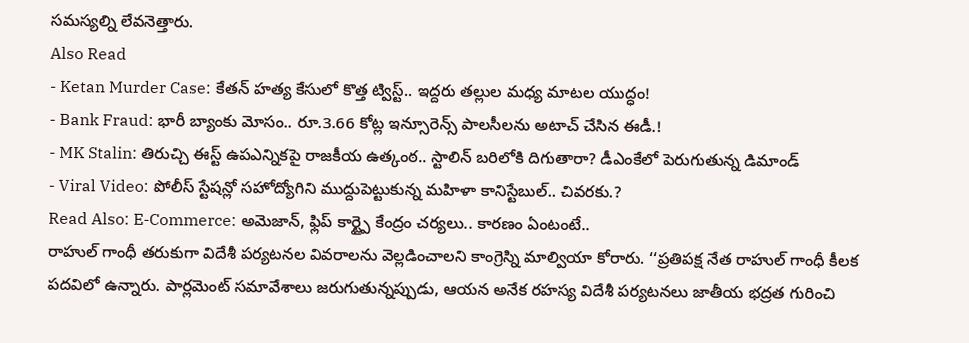సమస్యల్ని లేవనెత్తారు.
Also Read
- Ketan Murder Case: కేతన్ హత్య కేసులో కొత్త ట్విస్ట్.. ఇద్దరు తల్లుల మధ్య మాటల యుద్ధం!
- Bank Fraud: భారీ బ్యాంకు మోసం.. రూ.3.66 కోట్ల ఇన్సూరెన్స్ పాలసీలను అటాచ్ చేసిన ఈడీ.!
- MK Stalin: తిరుచ్చి ఈస్ట్ ఉపఎన్నికపై రాజకీయ ఉత్కంఠ.. స్టాలిన్ బరిలోకి దిగుతారా? డీఎంకేలో పెరుగుతున్న డిమాండ్
- Viral Video: పోలీస్ స్టేషన్లో సహోద్యోగిని ముద్దుపెట్టుకున్న మహిళా కానిస్టేబుల్.. చివరకు.?
Read Also: E-Commerce: అమెజాన్, ఫ్లిప్ కార్ట్పై కేంద్రం చర్యలు.. కారణం ఏంటంటే..
రాహుల్ గాంధీ తరుకుగా విదేశీ పర్యటనల వివరాలను వెల్లడించాలని కాంగ్రెస్ని మాల్వియా కోరారు. ‘‘ప్రతిపక్ష నేత రాహుల్ గాంధీ కీలక పదవిలో ఉన్నారు. పార్లమెంట్ సమావేశాలు జరుగుతున్నప్పుడు, ఆయన అనేక రహస్య విదేశీ పర్యటనలు జాతీయ భద్రత గురించి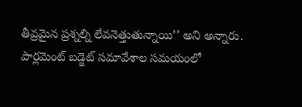తీవ్రమైన ప్రశ్నల్ని లేవనెత్తుతున్నాయి’’ అని అన్నారు.
పార్లమెంట్ బడ్జెట్ సమావేశాల సమయంలో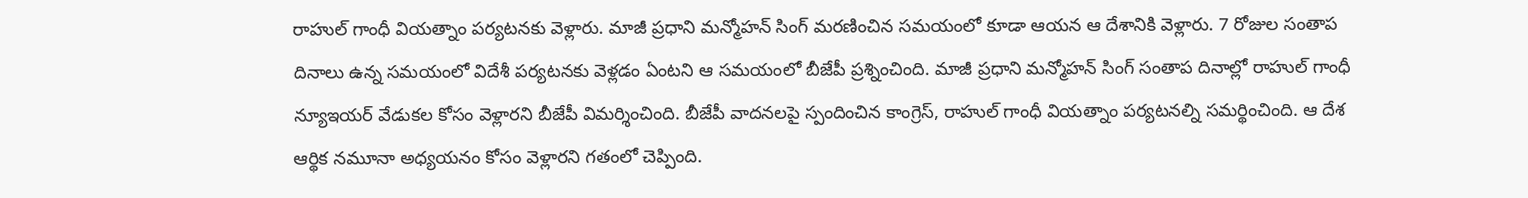రాహుల్ గాంధీ వియత్నాం పర్యటనకు వెళ్లారు. మాజీ ప్రధాని మన్మోహన్ సింగ్ మరణించిన సమయంలో కూడా ఆయన ఆ దేశానికి వెళ్లారు. 7 రోజుల సంతాప దినాలు ఉన్న సమయంలో విదేశీ పర్యటనకు వెళ్లడం ఏంటని ఆ సమయంలో బీజేపీ ప్రశ్నించింది. మాజీ ప్రధాని మన్మోహన్ సింగ్ సంతాప దినాల్లో రాహుల్ గాంధీ న్యూఇయర్ వేడుకల కోసం వెళ్లారని బీజేపీ విమర్శించింది. బీజేపీ వాదనలపై స్పందించిన కాంగ్రెస్, రాహుల్ గాంధీ వియత్నాం పర్యటనల్ని సమర్థించింది. ఆ దేశ ఆర్థిక నమూనా అధ్యయనం కోసం వెళ్లారని గతంలో చెప్పింది.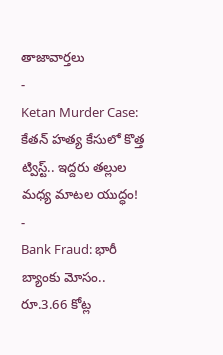తాజావార్తలు
-
Ketan Murder Case: కేతన్ హత్య కేసులో కొత్త ట్విస్ట్.. ఇద్దరు తల్లుల మధ్య మాటల యుద్ధం!
-
Bank Fraud: భారీ బ్యాంకు మోసం.. రూ.3.66 కోట్ల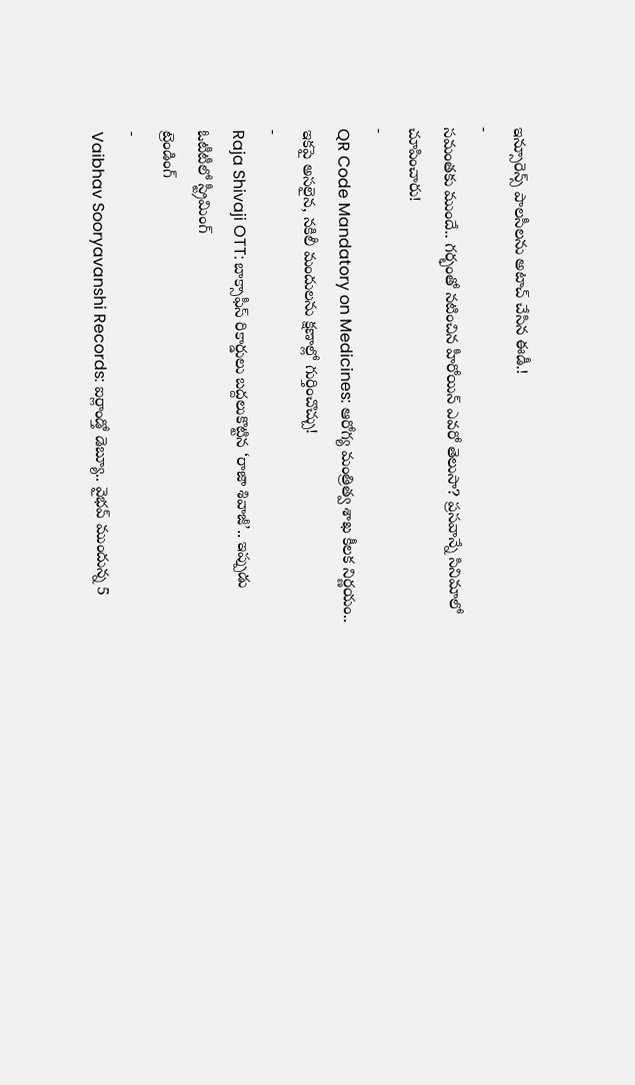ఇన్సూరెన్స్ పాలసీలను అటాచ్ చేసిన ఈడీ.!
-
సమంతకు ముందే.. గర్భంతో నటించిన హీరోయిన్ ఎవరో తెలుసా? ప్రసవాన్నే సినిమాలో చూపించారు!
-
QR Code Mandatory on Medicines: ఆరోగ్య మంత్రిత్వ శాఖ కీలక నిర్ణయం.. ఇకపై అసలైన, నకిలీ మందులను క్షణాల్లో గుర్తించొచ్చు!
-
Raja Shivaji OTT: బాక్సాఫీస్ రికార్డులు బద్దలుకొట్టిన ‘రాజా శివాజీ’.. ఇప్పుడు ఓటీటీలో స్ట్రీమింగ్
ట్రెండింగ్
-
Vaibhav Sooryavanshi Records: ఐర్లాండ్తో డెబ్యూ.. వైభవ్ ముందున్న 5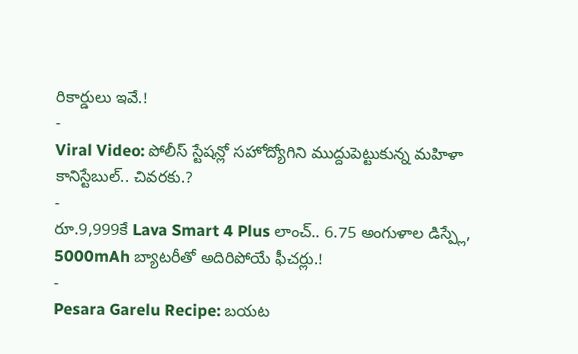రికార్డులు ఇవే.!
-
Viral Video: పోలీస్ స్టేషన్లో సహోద్యోగిని ముద్దుపెట్టుకున్న మహిళా కానిస్టేబుల్.. చివరకు.?
-
రూ.9,999కే Lava Smart 4 Plus లాంచ్.. 6.75 అంగుళాల డిస్ప్లే, 5000mAh బ్యాటరీతో అదిరిపోయే ఫీచర్లు.!
-
Pesara Garelu Recipe: బయట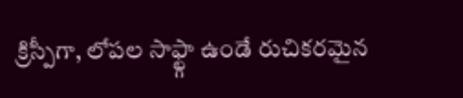క్రిస్పీగా, లోపల సాఫ్ట్గా ఉండే రుచికరమైన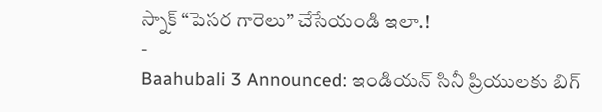స్నాక్ “పెసర గారెలు” చేసేయండి ఇలా.!
-
Baahubali 3 Announced: ఇండియన్ సినీ ప్రియులకు బిగ్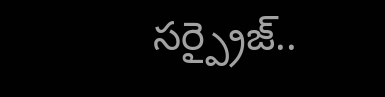సర్ప్రైజ్..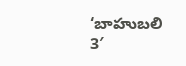‘బాహుబలి 3′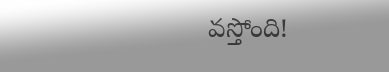వస్తోంది!